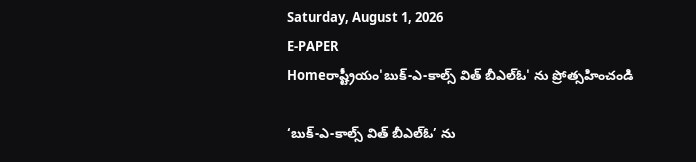Saturday, August 1, 2026
E-PAPER
Homeరాష్ట్రీయం'బుక్‌-ఎ-కాల్స్‌ విత్‌ బీఎల్‌ఓ' ను ప్రోత్సహించండి

‘బుక్‌-ఎ-కాల్స్‌ విత్‌ బీఎల్‌ఓ’ ను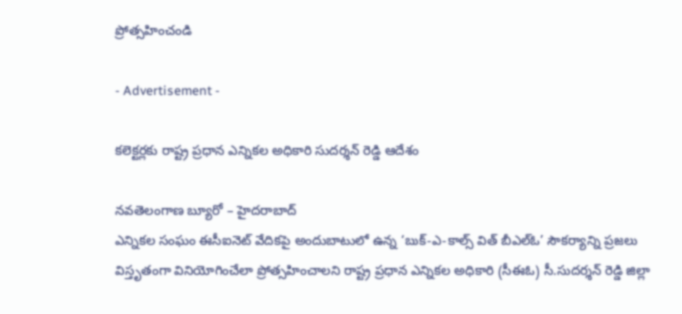ప్రోత్సహించండి

- Advertisement -

కలెక్టర్లకు రాష్ట్ర ప్రధాన ఎన్నికల అధికారి సుదర్శన్‌ రెడ్డి ఆదేశం

నవతెలంగాణ బ్యూరో – హైదరాబాద్‌
ఎన్నికల సంఘం ఈసీఐనెట్‌ వేదికపై అందుబాటులో ఉన్న ‘బుక్‌-ఎ-కాల్స్‌ విత్‌ బీఎల్‌ఓ’ సౌకర్యాన్ని ప్రజలు విస్తృతంగా వినియోగించేలా ప్రోత్సహించాలని రాష్ట్ర ప్రధాన ఎన్నికల అధికారి (సీఈఓ) సీ.సుదర్శన్‌ రెడ్డి జిల్లా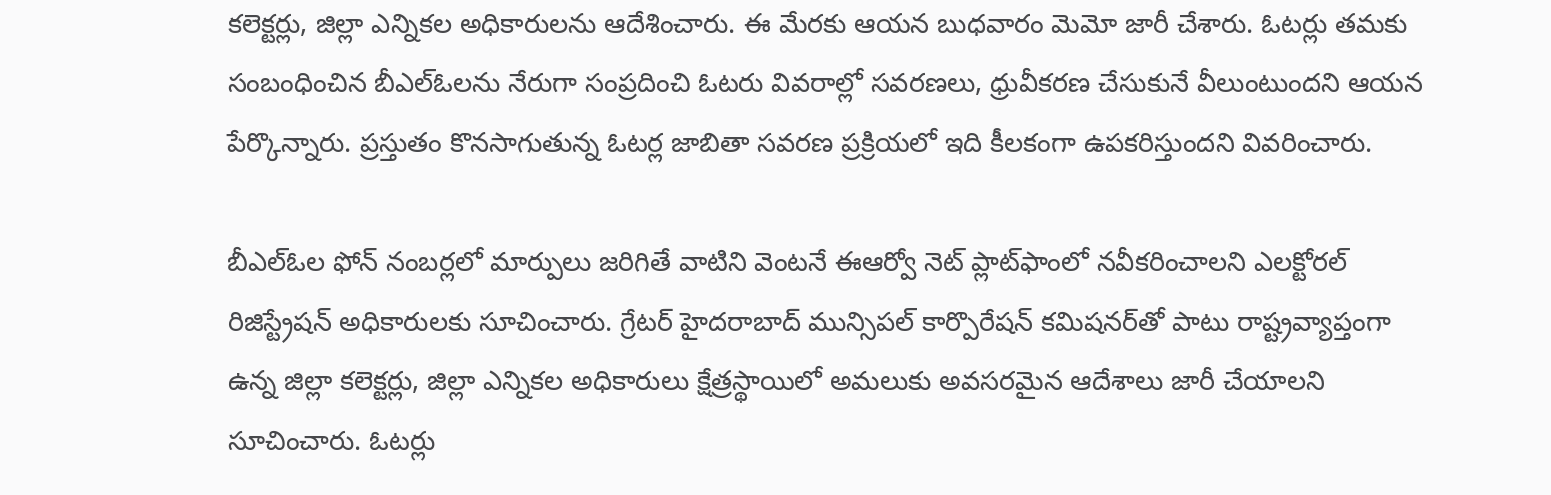కలెక్టర్లు, జిల్లా ఎన్నికల అధికారులను ఆదేశించారు. ఈ మేరకు ఆయన బుధవారం మెమో జారీ చేశారు. ఓటర్లు తమకు సంబంధించిన బీఎల్‌ఓలను నేరుగా సంప్రదించి ఓటరు వివరాల్లో సవరణలు, ధ్రువీకరణ చేసుకునే వీలుంటుందని ఆయన పేర్కొన్నారు. ప్రస్తుతం కొనసాగుతున్న ఓటర్ల జాబితా సవరణ ప్రక్రియలో ఇది కీలకంగా ఉపకరిస్తుందని వివరించారు.

బీఎల్‌ఓల ఫోన్‌ నంబర్లలో మార్పులు జరిగితే వాటిని వెంటనే ఈఆర్వో నెట్‌ ప్లాట్‌ఫాంలో నవీకరించాలని ఎలక్టోరల్‌ రిజిస్ట్రేషన్‌ అధికారులకు సూచించారు. గ్రేటర్‌ హైదరాబాద్‌ మున్సిపల్‌ కార్పొరేషన్‌ కమిషనర్‌తో పాటు రాష్ట్రవ్యాప్తంగా ఉన్న జిల్లా కలెక్టర్లు, జిల్లా ఎన్నికల అధికారులు క్షేత్రస్థాయిలో అమలుకు అవసరమైన ఆదేశాలు జారీ చేయాలని సూచించారు. ఓటర్లు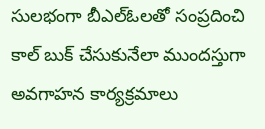సులభంగా బీఎల్‌ఓలతో సంప్రదించి కాల్‌ బుక్‌ చేసుకునేలా ముందస్తుగా అవగాహన కార్యక్రమాలు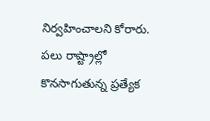నిర్వహించాలని కోరారు. పలు రాష్ట్రాల్లో కొనసాగుతున్న ప్రత్యేక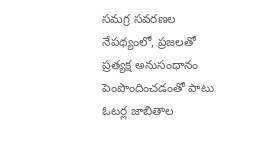సమగ్ర సవరణల నేపథ్యంలో, ప్రజలతో ప్రత్యక్ష అనుసంధానం పెంపొందించడంతో పాటు ఓటర్ల జాబితాల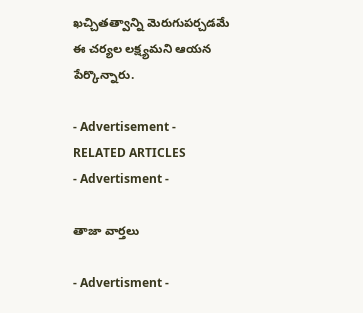ఖచ్చితత్వాన్ని మెరుగుపర్చడమే ఈ చర్యల లక్ష్యమని ఆయన పేర్కొన్నారు.

- Advertisement -
RELATED ARTICLES
- Advertisment -

తాజా వార్తలు

- Advertisment -